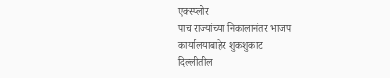एक्स्प्लोर
पाच राज्यांच्या निकालानंतर भाजप कार्यालयाबाहेर शुकशुकाट
दिल्लीतील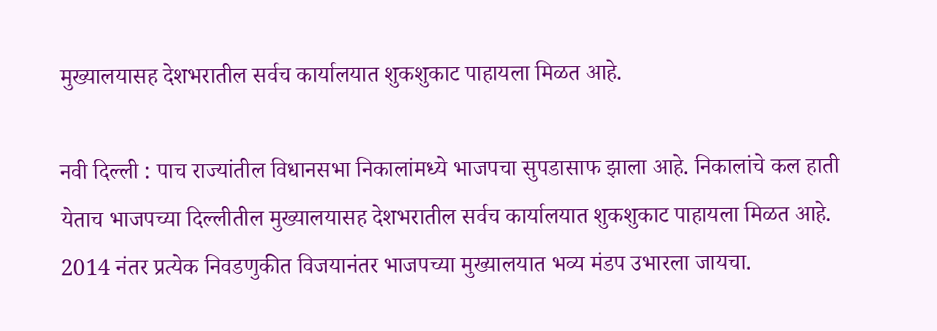मुख्यालयासह देशभरातील सर्वच कार्यालयात शुकशुकाट पाहायला मिळत आहे.

नवी दिल्ली : पाच राज्यांतील विधानसभा निकालांमध्ये भाजपचा सुपडासाफ झाला आहे. निकालांचे कल हाती येताच भाजपच्या दिल्लीतील मुख्यालयासह देशभरातील सर्वच कार्यालयात शुकशुकाट पाहायला मिळत आहे. 2014 नंतर प्रत्येक निवडणुकीत विजयानंतर भाजपच्या मुख्यालयात भव्य मंडप उभारला जायचा.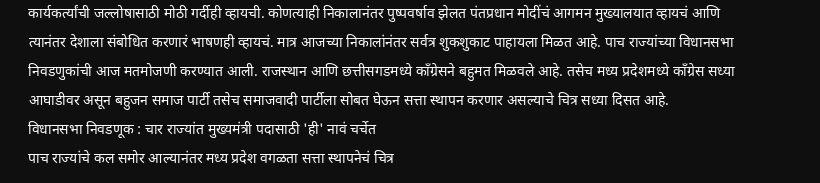कार्यकर्त्यांची जल्लोषासाठी मोठी गर्दीही व्हायची. कोणत्याही निकालानंतर पुष्पवर्षाव झेलत पंतप्रधान मोदींचं आगमन मुख्यालयात व्हायचं आणि त्यानंतर देशाला संबोधित करणारं भाषणही व्हायचं. मात्र आजच्या निकालांनंतर सर्वत्र शुकशुकाट पाहायला मिळत आहे. पाच राज्यांच्या विधानसभा निवडणुकांची आज मतमोजणी करण्यात आली. राजस्थान आणि छत्तीसगडमध्ये काँग्रेसने बहुमत मिळवले आहे. तसेच मध्य प्रदेशमध्ये काँग्रेस सध्या आघाडीवर असून बहुजन समाज पार्टी तसेच समाजवादी पार्टीला सोबत घेऊन सत्ता स्थापन करणार असल्याचे चित्र सध्या दिसत आहे.
विधानसभा निवडणूक : चार राज्यांत मुख्यमंत्री पदासाठी 'ही' नावं चर्चेत
पाच राज्यांचे कल समोर आल्यानंतर मध्य प्रदेश वगळता सत्ता स्थापनेचं चित्र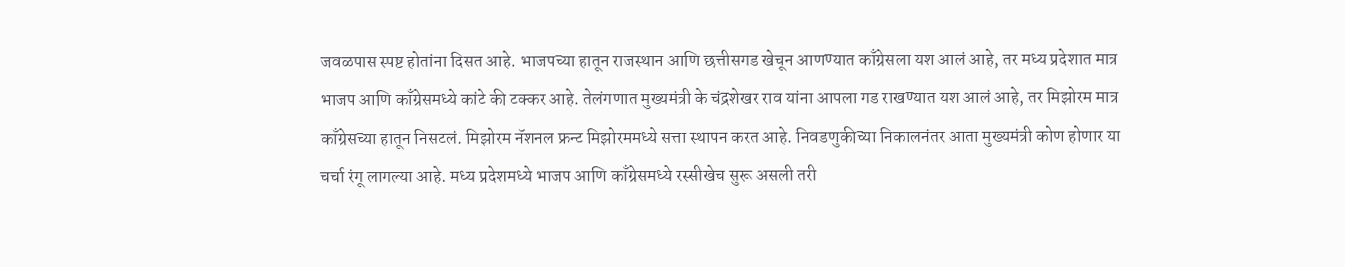जवळपास स्पष्ट होतांना दिसत आहे. भाजपच्या हातून राजस्थान आणि छत्तीसगड खेचून आणण्यात काँग्रेसला यश आलं आहे, तर मध्य प्रदेशात मात्र भाजप आणि काँग्रेसमध्ये कांटे की टक्कर आहे. तेलंगणात मुख्यमंत्री के चंद्रशेखर राव यांना आपला गड राखण्यात यश आलं आहे, तर मिझोरम मात्र काँग्रेसच्या हातून निसटलं. मिझोरम नॅशनल फ्रन्ट मिझोरममध्ये सत्ता स्थापन करत आहे. निवडणुकीच्या निकालनंतर आता मुख्यमंत्री कोण होणार या चर्चा रंगू लागल्या आहे. मध्य प्रदेशमध्ये भाजप आणि काँग्रेसमध्ये रस्सीखेच सुरू असली तरी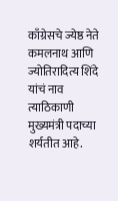काँग्रेसचे ज्येष्ठ नेते कमलनाथ आणि ज्योतिरादित्य शिंदे यांचं नाव त्याठिकाणी मुख्यमंत्री पदाच्या शर्यतीत आहे.